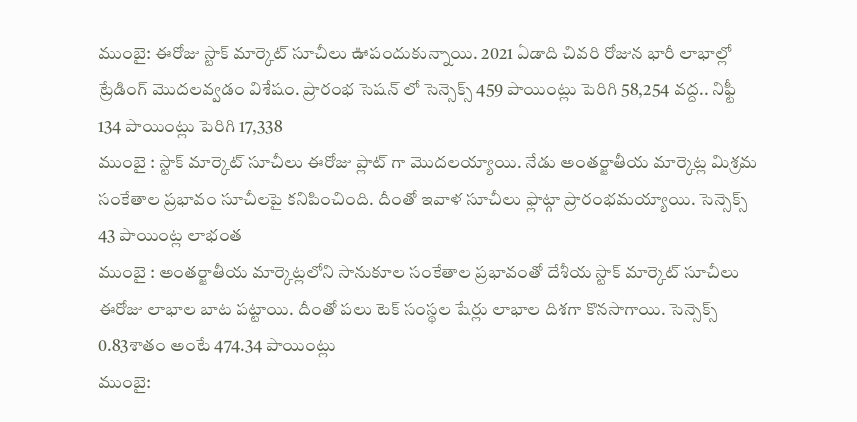ముంబై: ఈరోజు స్టాక్ మార్కెట్ సూచీలు ఊపందుకున్నాయి. 2021 ఏడాది చివరి రోజున భారీ లాభాల్లో ట్రేడింగ్ మొదలవ్వడం విశేషం. ప్రారంభ సెషన్ లో సెన్సెక్స్ 459 పాయింట్లు పెరిగి 58,254 వద్ద.. నిఫ్టీ 134 పాయింట్లు పెరిగి 17,338
ముంబై : స్టాక్ మార్కెట్ సూచీలు ఈరోజు ప్లాట్ గా మొదలయ్యాయి. నేడు అంతర్జాతీయ మార్కెట్ల మిశ్రమ సంకేతాల ప్రభావం సూచీలపై కనిపించింది. దీంతో ఇవాళ సూచీలు ఫ్లాట్గా ప్రారంభమయ్యాయి. సెన్సెక్స్ 43 పాయింట్ల లాభంత
ముంబై : అంతర్జాతీయ మార్కెట్లలోని సానుకూల సంకేతాల ప్రభావంతో దేశీయ స్టాక్ మార్కెట్ సూచీలు ఈరోజు లాభాల బాట పట్టాయి. దీంతో పలు టెక్ సంస్థల షేర్లు లాభాల దిశగా కొనసాగాయి. సెన్సెక్స్ 0.83శాతం అంటే 474.34 పాయింట్లు
ముంబై: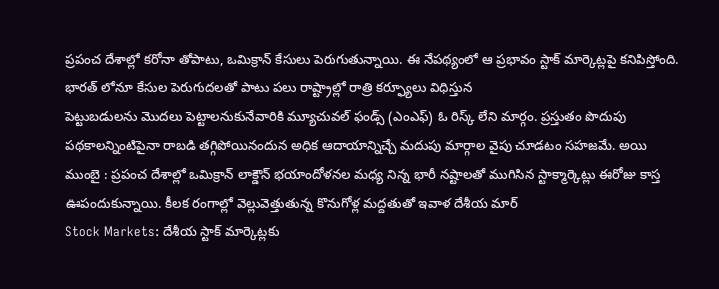ప్రపంచ దేశాల్లో కరోనా తోపాటు, ఒమిక్రాన్ కేసులు పెరుగుతున్నాయి. ఈ నేపథ్యంలో ఆ ప్రభావం స్టాక్ మార్కెట్లపై కనిపిస్తోంది. భారత్ లోనూ కేసుల పెరుగుదలతో పాటు పలు రాష్ట్రాల్లో రాత్రి కర్ఫ్యూలు విధిస్తున
పెట్టుబడులను మొదలు పెట్టాలనుకునేవారికి మ్యూచువల్ ఫండ్స్ (ఎంఎఫ్) ఓ రిస్క్ లేని మార్గం. ప్రస్తుతం పొదుపు పథకాలన్నింటిపైనా రాబడి తగ్గిపోయినందున అధిక ఆదాయాన్నిచ్చే మదుపు మార్గాల వైపు చూడటం సహజమే. అయి
ముంబై : ప్రపంచ దేశాల్లో ఒమిక్రాన్ లాక్డౌన్ భయాందోళనల మధ్య నిన్న భారీ నష్టాలతో ముగిసిన స్టాక్మార్కెట్లు ఈరోజు కాస్త ఊపందుకున్నాయి. కీలక రంగాల్లో వెల్లువెత్తుతున్న కొనుగోళ్ల మద్దతుతో ఇవాళ దేశీయ మార్
Stock Markets: దేశీయ స్టాక్ మార్కెట్లకు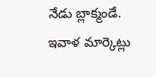నేడు బ్లాక్మండే. ఇవాళ మార్కెట్లు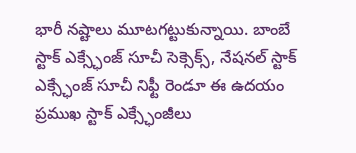భారీ నష్టాలు మూటగట్టుకున్నాయి. బాంబే స్టాక్ ఎక్స్ఛేంజ్ సూచీ సెక్సెక్స్, నేషనల్ స్టాక్ ఎక్స్ఛేంజ్ సూచీ నిఫ్టీ రెండూ ఈ ఉదయం
ప్రముఖ స్టాక్ ఎక్స్ఛేంజీలు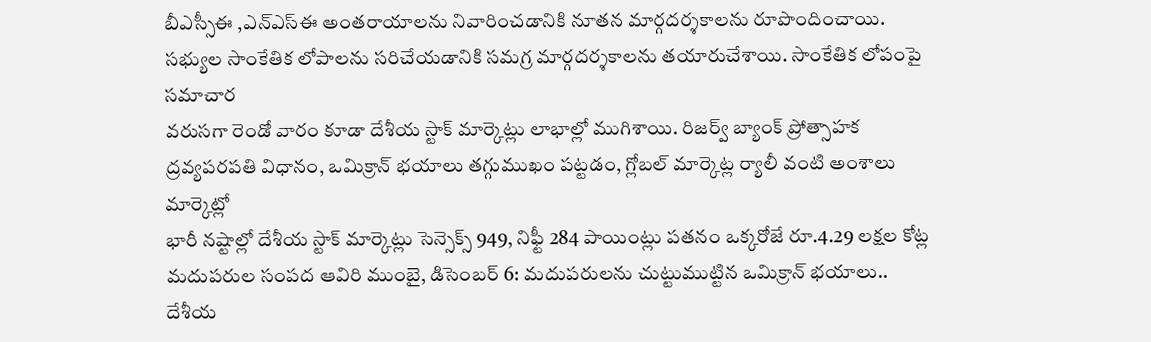బీఎస్సీఈ ,ఎన్ఎస్ఈ అంతరాయాలను నివారించడానికి నూతన మార్గదర్శకాలను రూపొందించాయి. సభ్యుల సాంకేతిక లోపాలను సరిచేయడానికి సమగ్ర మార్గదర్శకాలను తయారుచేశాయి. సాంకేతిక లోపంపై సమాచార
వరుసగా రెండో వారం కూడా దేశీయ స్టాక్ మార్కెట్లు లాభాల్లో ముగిశాయి. రిజర్వ్ బ్యాంక్ ప్రోత్సాహక ద్రవ్యపరపతి విధానం, ఒమిక్రాన్ భయాలు తగ్గుముఖం పట్టడం, గ్లోబల్ మార్కెట్ల ర్యాలీ వంటి అంశాలు మార్కెట్లో
భారీ నష్టాల్లో దేశీయ స్టాక్ మార్కెట్లు సెన్సెక్స్ 949, నిఫ్టీ 284 పాయింట్లు పతనం ఒక్కరోజే రూ.4.29 లక్షల కోట్ల మదుపరుల సంపద ఆవిరి ముంబై, డిసెంబర్ 6: మదుపరులను చుట్టుముట్టిన ఒమిక్రాన్ భయాలు.. దేశీయ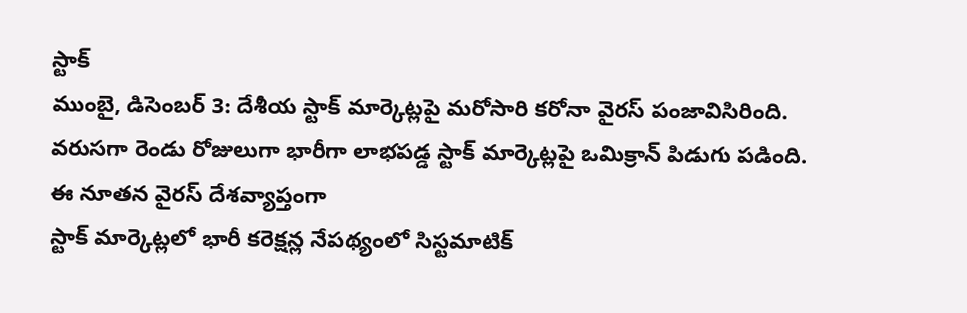స్టాక్
ముంబై, డిసెంబర్ 3: దేశీయ స్టాక్ మార్కెట్లపై మరోసారి కరోనా వైరస్ పంజావిసిరింది. వరుసగా రెండు రోజులుగా భారీగా లాభపడ్డ స్టాక్ మార్కెట్లపై ఒమిక్రాన్ పిడుగు పడింది. ఈ నూతన వైరస్ దేశవ్యాప్తంగా
స్టాక్ మార్కెట్లలో భారీ కరెక్షన్ల నేపథ్యంలో సిస్టమాటిక్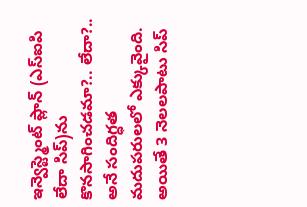ఇన్వెస్ట్మెంట్ ప్లాన్ (ఎస్ఐపి లేదా సిప్)ను కొనసాగించడమా?.. లేదా?.. అనే సందిగ్ధత మదుపరులలో ఎక్కువైంది. అయితే 3 నెలలపాటు సిప్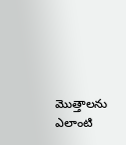మొత్తాలను ఎలాంటి